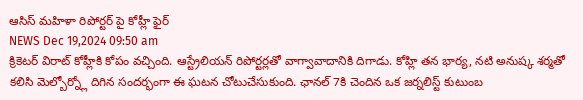ఆసిస్ మహిళా రిపోర్టర్ పై కోహ్లీ ఫైర్
NEWS Dec 19,2024 09:50 am
క్రికెటర్ విరాట్ కోహ్లీకి కోపం వచ్చింది. ఆస్ట్రేలియన్ రిపోర్టర్లతో వాగ్వావాదానికి దిగాడు. కోహ్లి తన భార్య, నటి అనుష్క శర్మతో కలిసి మెల్బోర్న్లో దిగిన సందర్భంగా ఈ ఘటన చోటుచేసుకుంది. ఛానల్ 7కి చెందిన ఒక జర్నలిస్ట్ కుటుంబ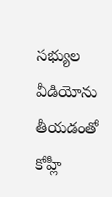సభ్యుల వీడియోను తీయడంతో కోహ్లీ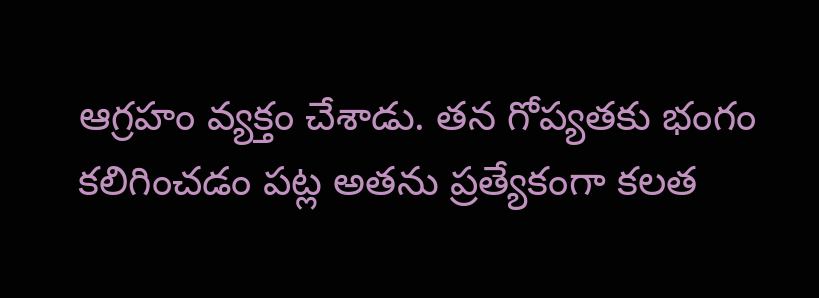ఆగ్రహం వ్యక్తం చేశాడు. తన గోప్యతకు భంగం కలిగించడం పట్ల అతను ప్రత్యేకంగా కలత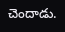చెందాడు.